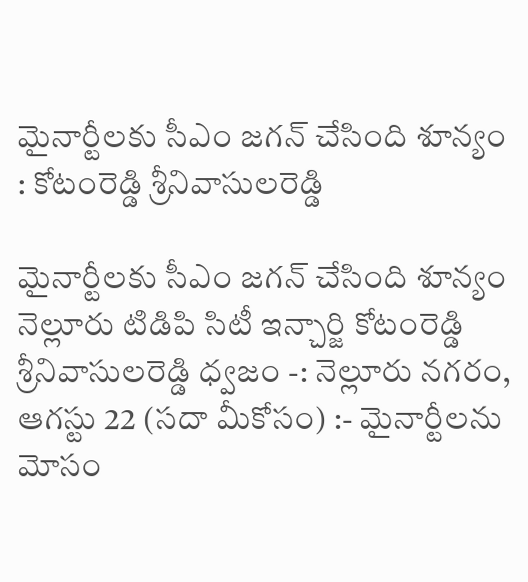మైనార్టీల‌కు సీఎం జ‌గ‌న్ చేసింది శూన్యం : కోటంరెడ్డి శ్రీనివాసుల‌రెడ్డి

మైనార్టీల‌కు సీఎం జ‌గ‌న్ చేసింది శూన్యం నెల్లూరు టిడిపి సిటీ ఇన్చార్జి కోటంరెడ్డి శ్రీనివాసుల‌రెడ్డి ధ్వ‌జం -: నెల్లూరు న‌గ‌రం, ఆగస్టు 22 (సదా మీకోసం) :- మైనార్టీల‌ను మోసం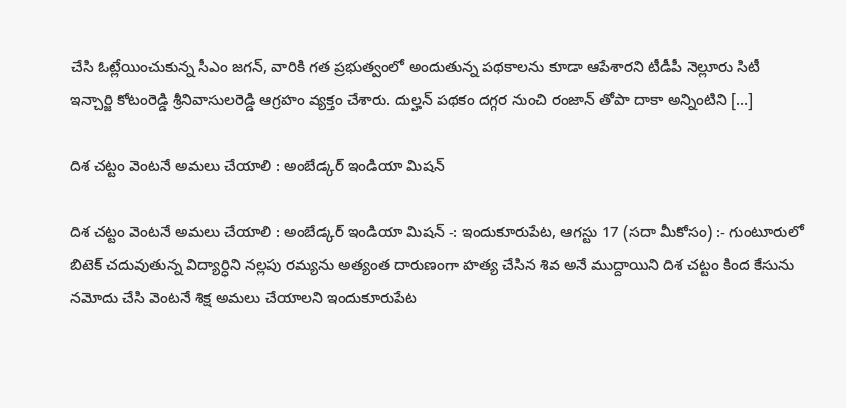చేసి ఓట్లేయించుకున్న సీఎం జ‌గ‌న్, వారికి గ‌త ప్ర‌భుత్వంలో అందుతున్న ప‌థకాల‌ను కూడా ఆపేశార‌ని టీడీపీ నెల్లూరు సిటీ ఇన్చార్జి కోటంరెడ్డి శ్రీనివాసుల‌రెడ్డి ఆగ్ర‌హం వ్యక్తం చేశారు. దుల్హ‌న్ ప‌థ‌కం ద‌గ్గ‌ర నుంచి రంజాన్ తోపా దాకా అన్నింటిని […]

దిశ చట్టం వెంటనే అమలు చేయాలి : అంబేడ్కర్ ఇండియా మిషన్

దిశ చట్టం వెంటనే అమలు చేయాలి : అంబేడ్కర్ ఇండియా మిషన్ -: ఇందుకూరుపేట, ఆగస్టు 17 (సదా మీకోసం) :- గుంటూరులో బిటెక్ చదువుతున్న విద్యార్ధిని నల్లపు రమ్యను అత్యంత దారుణంగా హత్య చేసిన శివ అనే ముద్దాయిని దిశ చట్టం కింద కేసును నమోదు చేసి వెంటనే శిక్ష అమలు చేయాలని ఇందుకూరుపేట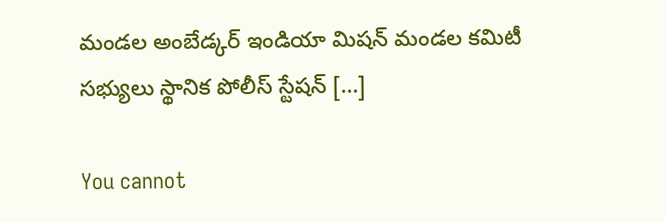మండల అంబేడ్కర్ ఇండియా మిషన్ మండల కమిటీ సభ్యులు స్థానిక పోలీస్ స్టేషన్ […]

You cannot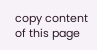copy content of this page